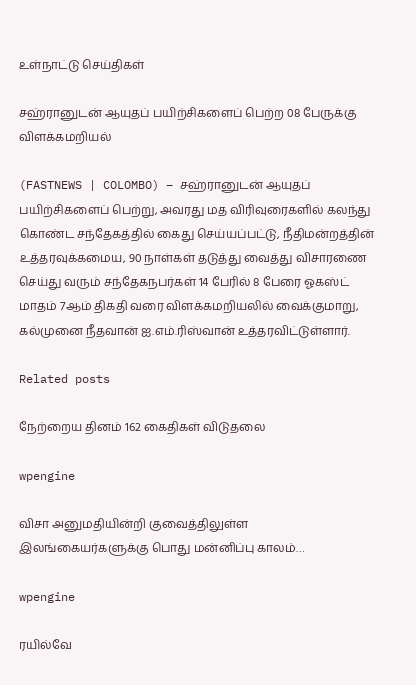உள்நாட்டு செய்திகள்

சஹ்ரானுடன் ஆயுதப் பயிற்சிகளைப் பெற்ற 08 பேருக்கு விளக்கமறியல்

(FASTNEWS | COLOMBO) – சஹ்ரானுடன் ஆயுதப் பயிற்சிகளைப் பெற்று, அவரது மத விரிவுரைகளில் கலந்து கொண்ட சந்தேகத்தில் கைது செய்யப்பட்டு, நீதிமன்றத்தின் உத்தரவுக்கமைய, 90 நாள்கள் தடுத்து வைத்து விசாரணை செய்து வரும் சந்தேகநபர்கள் 14 பேரில் 8 பேரை ஓகஸ்ட் மாதம் 7ஆம் திகதி வரை விளக்கமறியலில் வைக்குமாறு, கல்முனை நீதவான் ஐ.எம்.ரிஸ்வான் உத்தரவிட்டுள்ளார்.

Related posts

நேற்றைய தினம் 162 கைதிகள் விடுதலை

wpengine

விசா அனுமதியின்றி குவைத்திலுள்ள இலங்கையர்களுக்கு பொது மன்னிப்பு காலம்…

wpengine

ரயில்வே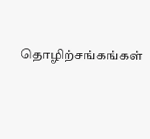தொழிற்சங்கங்கள்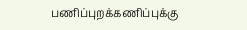பணிப்புறக்கணிப்புக்கு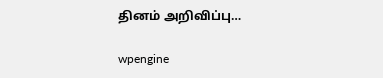தினம் அறிவிப்பு…

wpengine